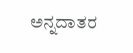ಅನ್ನದಾತರ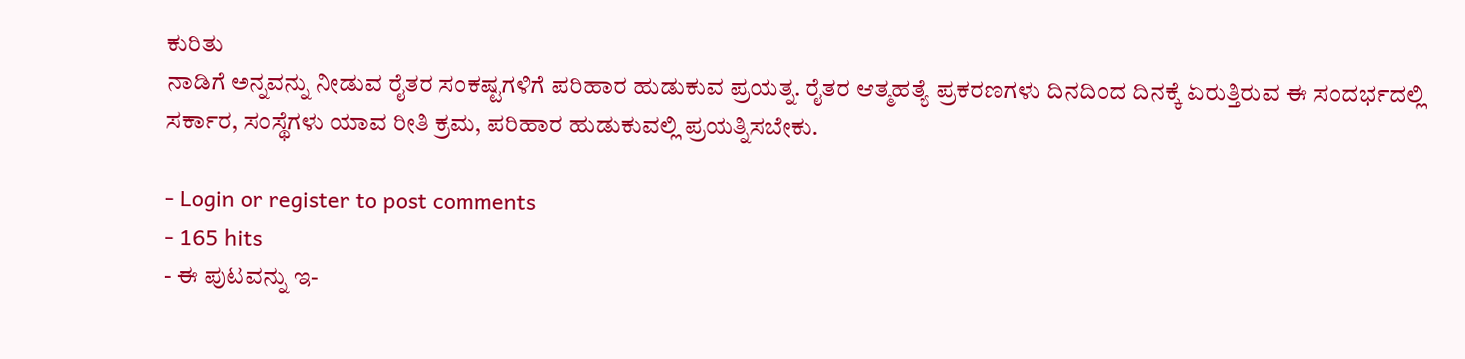ಕುರಿತು
ನಾಡಿಗೆ ಅನ್ನವನ್ನು ನೀಡುವ ರೈತರ ಸಂಕಷ್ಟಗಳಿಗೆ ಪರಿಹಾರ ಹುಡುಕುವ ಪ್ರಯತ್ನ. ರೈತರ ಆತ್ಮಹತ್ಯೆ ಪ್ರಕರಣಗಳು ದಿನದಿಂದ ದಿನಕ್ಕೆ ಏರುತ್ತಿರುವ ಈ ಸಂದರ್ಭದಲ್ಲಿ ಸರ್ಕಾರ, ಸಂಸ್ಥೆಗಳು ಯಾವ ರೀತಿ ಕ್ರಮ, ಪರಿಹಾರ ಹುಡುಕುವಲ್ಲಿ ಪ್ರಯತ್ನಿಸಬೇಕು.

- Login or register to post comments
- 165 hits
- ಈ ಪುಟವನ್ನು ಇ-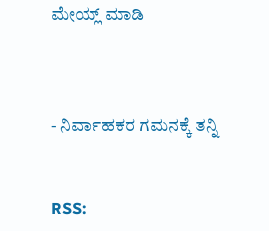ಮೇಯ್ಲ್ ಮಾಡಿ



- ನಿರ್ವಾಹಕರ ಗಮನಕ್ಕೆ ತನ್ನಿ


RSS: